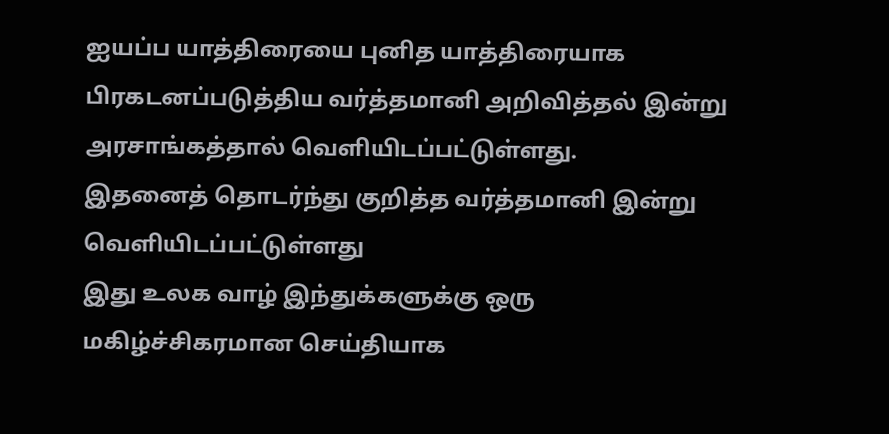ஐயப்ப யாத்திரையை புனித யாத்திரையாக பிரகடனப்படுத்திய வர்த்தமானி அறிவித்தல் இன்று அரசாங்கத்தால் வெளியிடப்பட்டுள்ளது.
இதனைத் தொடர்ந்து குறித்த வர்த்தமானி இன்று வெளியிடப்பட்டுள்ளது
இது உலக வாழ் இந்துக்களுக்கு ஒரு மகிழ்ச்சிகரமான செய்தியாக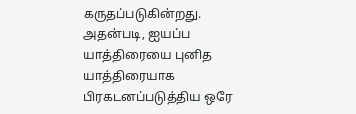கருதப்படுகின்றது.
அதன்படி, ஐயப்ப யாத்திரையை புனித யாத்திரையாக பிரகடனப்படுத்திய ஒரே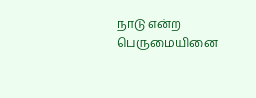நாடு என்ற பெருமையினை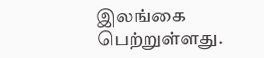இலங்கை பெற்றுள்ளது.